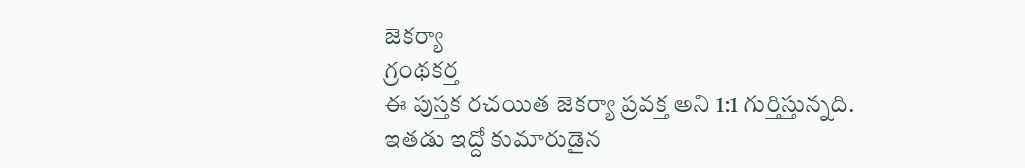జెకర్యా
గ్రంథకర్త
ఈ పుస్తక రచయిత జెకర్యా ప్రవక్త అని 1:1 గుర్తిస్తున్నది. ఇతడు ఇద్దో కుమారుడైన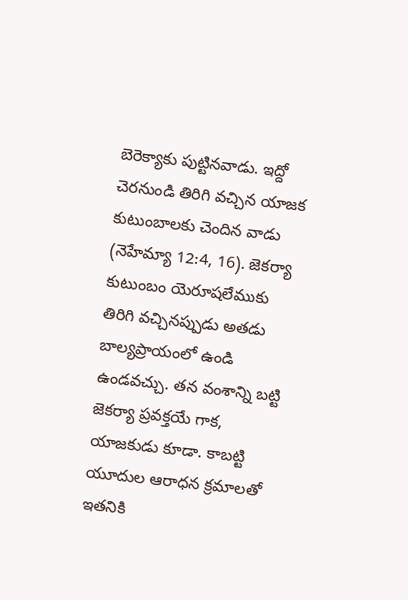బెరెక్యాకు పుట్టినవాడు. ఇద్దో చెరనుండి తిరిగి వచ్చిన యాజక కుటుంబాలకు చెందిన వాడు (నెహేమ్యా 12:4, 16). జెకర్యా కుటుంబం యెరూషలేముకు తిరిగి వచ్చినప్పుడు అతడు బాల్యప్రాయంలో ఉండి ఉండవచ్చు. తన వంశాన్ని బట్టి జెకర్యా ప్రవక్తయే గాక, యాజకుడు కూడా. కాబట్టి యూదుల ఆరాధన క్రమాలతో ఇతనికి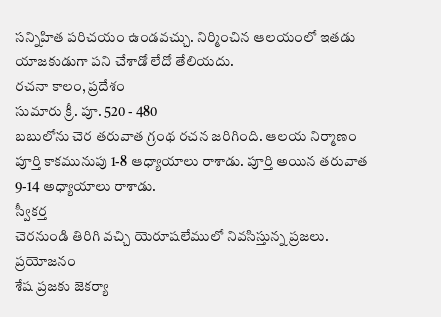సన్నిహిత పరిచయం ఉండవచ్చు. నిర్మించిన ఆలయంలో ఇతడు యాజకుడుగా పని చేశాడో లేదో తేలియదు.
రచనా కాలం, ప్రదేశం
సుమారు క్రీ. పూ. 520 - 480
బబులోను చెర తరువాత గ్రంథ రచన జరిగింది. ఆలయ నిర్మాణం పూర్తి కాకమునుపు 1-8 ఆధ్యాయాలు రాశాడు. పూర్తి అయిన తరువాత 9-14 అధ్యాయాలు రాశాడు.
స్వీకర్త
చెరనుండి తిరిగి వచ్చి యెరూషలేములో నివసిస్తున్న ప్రజలు.
ప్రయోజనం
శేష ప్రజకు జెకర్యా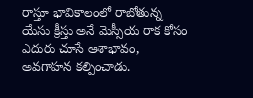రాస్తూ భావికాలంలో రాబోతున్న యేసు క్రీస్తు అనే మెస్సీయ రాక కోసం ఎదురు చూసే ఆశాభావం, అవగాహన కల్పించాడు.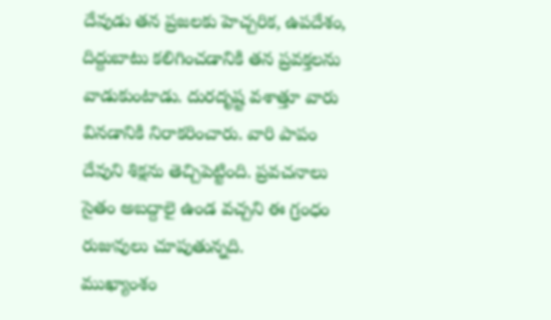దేవుడు తన ప్రజలకు హెచ్చరిక, ఉపదేశం, దిద్దుబాటు కలిగించడానికి తన ప్రవక్తలను వాడుకుంటాడు. దురదృష్ట వశాత్తూ వారు వినడానికి నిరాకరించారు. వారి పాపం దేవుని శిక్షను తెచ్చిపెట్టింది. ప్రవచనాలు సైతం అబద్దాలై ఉండ వచ్చని ఈ గ్రంధం రుజువులు చూపుతున్నది.
ముఖ్యాంశం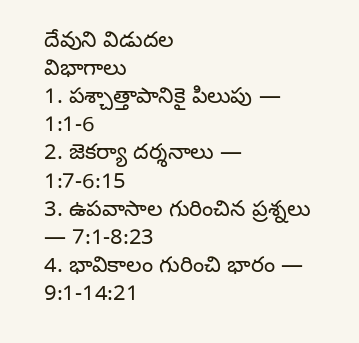దేవుని విడుదల
విభాగాలు
1. పశ్చాత్తాపానికై పిలుపు — 1:1-6
2. జెకర్యా దర్శనాలు — 1:7-6:15
3. ఉపవాసాల గురించిన ప్రశ్నలు — 7:1-8:23
4. భావికాలం గురించి భారం — 9:1-14:21